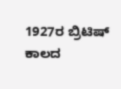1927ರ ಬ್ರಿಟಿಷ್ ಕಾಲದ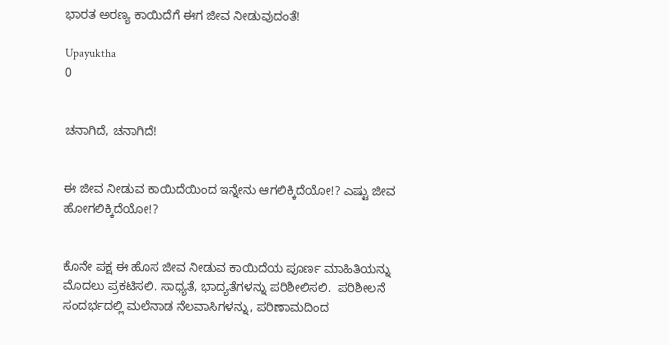ಭಾರತ ಅರಣ್ಯ ಕಾಯಿದೆಗೆ ಈಗ ಜೀವ ನೀಡುವುದಂತೆ!

Upayuktha
0


ಚನಾಗಿದೆ, ಚನಾಗಿದೆ!


ಈ ಜೀವ ನೀಡುವ ಕಾಯಿದೆಯಿಂದ ಇನ್ನೇನು ಆಗಲಿಕ್ಕಿದೆಯೋ!? ಎಷ್ಟು ಜೀವ ಹೋಗಲಿಕ್ಕಿದೆಯೋ!?


ಕೊನೇ ಪಕ್ಷ ಈ ಹೊಸ ಜೀವ ನೀಡುವ ಕಾಯಿದೆಯ ಪೂರ್ಣ ಮಾಹಿತಿಯನ್ನು ಮೊದಲು ಪ್ರಕಟಿಸಲಿ. ಸಾಧ್ಯತೆ, ಭಾದ್ಯತೆಗಳನ್ನು ಪರಿಶೀಲಿಸಲಿ.  ಪರಿಶೀಲನೆ ಸಂದರ್ಭದಲ್ಲಿ ಮಲೆನಾಡ ನೆಲವಾಸಿಗಳನ್ನು, ಪರಿಣಾಮದಿಂದ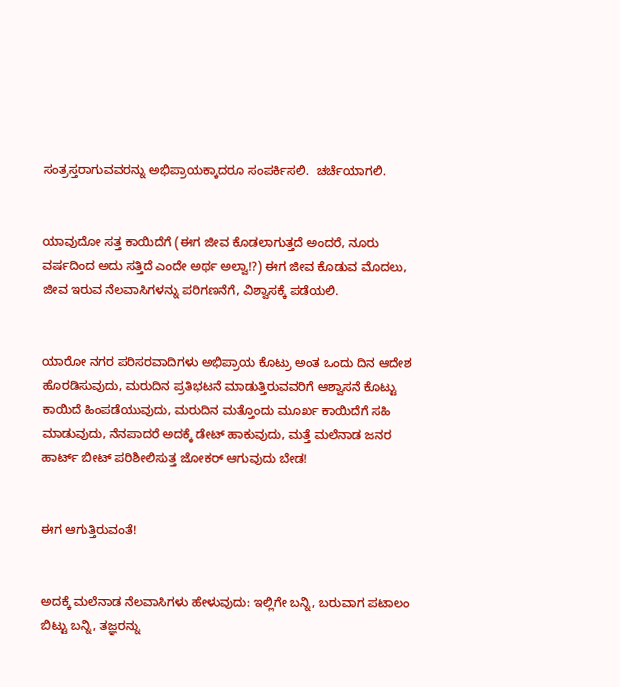ಸಂತ್ರಸ್ತರಾಗುವವರನ್ನು ಅಭಿಪ್ರಾಯಕ್ಕಾದರೂ ಸಂಪರ್ಕಿಸಲಿ.  ಚರ್ಚೆಯಾಗಲಿ.


ಯಾವುದೋ ಸತ್ತ ಕಾಯಿದೆಗೆ (ಈಗ ಜೀವ ಕೊಡಲಾಗುತ್ತದೆ ಅಂದರೆ, ನೂರು ವರ್ಷದಿಂದ ಅದು ಸತ್ತಿದೆ ಎಂದೇ ಅರ್ಥ ಅಲ್ವಾ!?) ಈಗ ಜೀವ ಕೊಡುವ ಮೊದಲು, ಜೀವ ಇರುವ ನೆಲವಾಸಿಗಳನ್ನು ಪರಿಗಣನೆಗೆ, ವಿಶ್ವಾಸಕ್ಕೆ ಪಡೆಯಲಿ.


ಯಾರೋ ನಗರ ಪರಿಸರವಾದಿಗಳು ಅಭಿಪ್ರಾಯ ಕೊಟ್ರು ಅಂತ ಒಂದು ದಿನ ಆದೇಶ ಹೊರಡಿಸುವುದು, ಮರುದಿನ ಪ್ರತಿಭಟನೆ ಮಾಡುತ್ತಿರುವವರಿಗೆ ಆಶ್ವಾಸನೆ ಕೊಟ್ಟು ಕಾಯಿದೆ ಹಿಂಪಡೆಯುವುದು, ಮರುದಿನ ಮತ್ತೊಂದು ಮೂರ್ಖ ಕಾಯಿದೆಗೆ ಸಹಿ ಮಾಡುವುದು, ನೆನಪಾದರೆ ಅದಕ್ಕೆ ಡೇಟ್ ಹಾಕುವುದು, ಮತ್ತೆ ಮಲೆನಾಡ ಜನರ ಹಾರ್ಟ್ ಬೀಟ್ ಪರಿಶೀಲಿಸುತ್ತ ಜೋಕರ್ ಆಗುವುದು ಬೇಡ!


ಈಗ ಆಗುತ್ತಿರುವಂತೆ!


ಅದಕ್ಕೆ ಮಲೆನಾಡ ನೆಲವಾಸಿಗಳು ಹೇಳುವುದು: ಇಲ್ಲಿಗೇ ಬನ್ನಿ, ಬರುವಾಗ ಪಟಾಲಂ ಬಿಟ್ಟು ಬನ್ನಿ, ತಜ್ಞರನ್ನು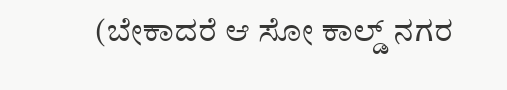(ಬೇಕಾದರೆ ಆ ಸೋ ಕಾಲ್ಡ್ ನಗರ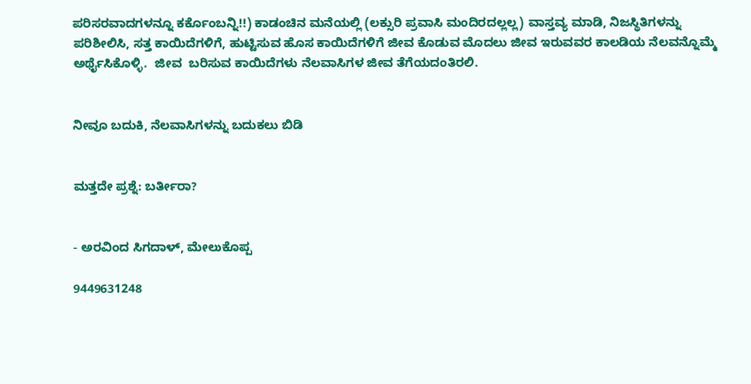ಪರಿಸರವಾದಗಳನ್ನೂ ಕರ್ಕೊಂಬನ್ನಿ!!) ಕಾಡಂಚಿನ ಮನೆಯಲ್ಲಿ (ಲಕ್ಸುರಿ ಪ್ರವಾಸಿ ಮಂದಿರದಲ್ಲಲ್ಲ) ವಾಸ್ತವ್ಯ ಮಾಡಿ, ನಿಜಸ್ಥಿತಿಗಳನ್ನು ಪರಿಶೀಲಿಸಿ, ಸತ್ತ ಕಾಯಿದೆಗಳಿಗೆ, ಹುಟ್ಟಿಸುವ ಹೊಸ ಕಾಯಿದೆಗಳಿಗೆ ಜೀವ ಕೊಡುವ ಮೊದಲು ಜೀವ ಇರುವವರ ಕಾಲಡಿಯ ನೆಲವನ್ನೊಮ್ಮೆ ಅರ್ಥೈಸಿಕೊಳ್ಳಿ.  ಜೀವ  ಬರಿಸುವ ಕಾಯಿದೆಗಳು ನೆಲವಾಸಿಗಳ ಜೀವ ತೆಗೆಯದಂತಿರಲಿ.


ನೀವೂ ಬದುಕಿ, ನೆಲವಾಸಿಗಳನ್ನು ಬದುಕಲು ಬಿಡಿ


ಮತ್ತದೇ ಪ್ರಶ್ನೆ: ಬರ್ತೀರಾ?


- ಅರವಿಂದ ಸಿಗದಾಳ್, ಮೇಲುಕೊಪ್ಪ

9449631248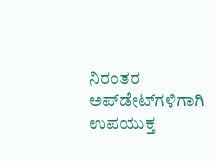ನಿರಂತರ ಅಪ್‌ಡೇಟ್‌ಗಳಿಗಾಗಿ ಉಪಯುಕ್ತ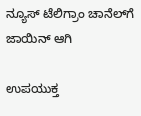ನ್ಯೂಸ್‌ ಟೆಲಿಗ್ರಾಂ ಚಾನೆಲ್‌ಗೆ ಜಾಯಿನ್‌ ಆಗಿ

ಉಪಯುಕ್ತ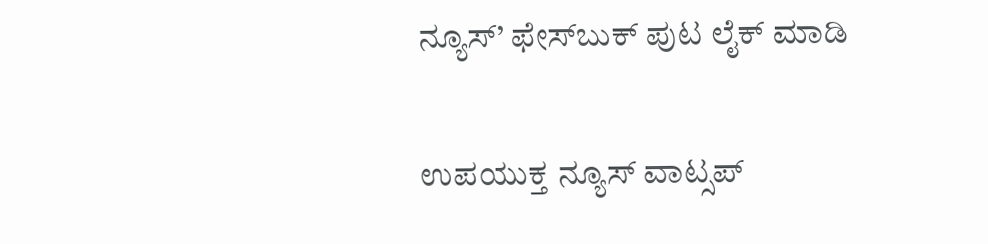ನ್ಯೂಸ್‌’ ಫೇಸ್‌ಬುಕ್ ಪುಟ ಲೈಕ್ ಮಾಡಿ

ಉಪಯುಕ್ತ ನ್ಯೂಸ್‌ ವಾಟ್ಸಪ್‌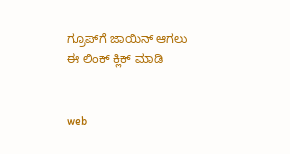ಗ್ರೂಪ್‌ಗೆ ಜಾಯಿನ್ ಆಗಲು ಈ ಲಿಂಕ್ ಕ್ಲಿಕ್ ಮಾಡಿ


web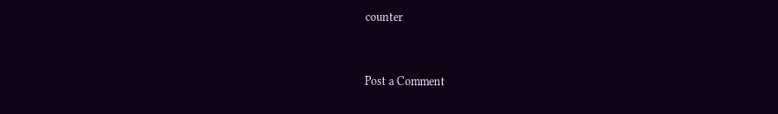counter


Post a Comment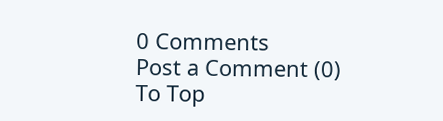0 Comments
Post a Comment (0)
To Top